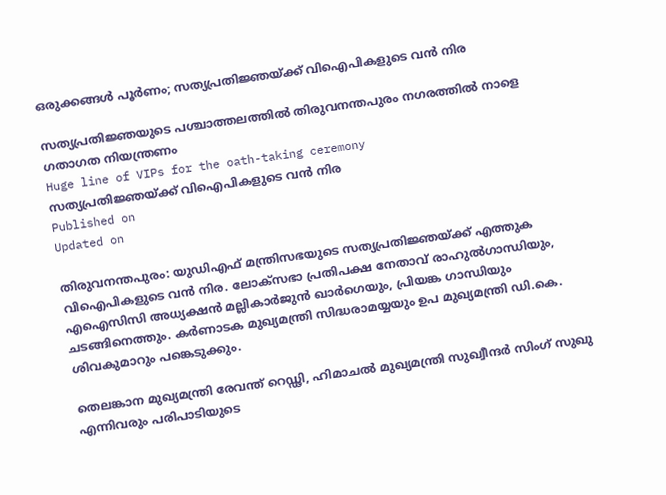ഒരുക്കങ്ങൾ പൂർണം; സത്യപ്രതിജ്ഞയ്ക്ക് വിഐപികളുടെ വൻ നിര

സത്യപ്രതിജ്ഞയുടെ പശ്ചാത്തലത്തിൽ തിരുവനന്തപുരം നഗരത്തിൽ നാളെ ഗതാഗത നിയന്ത്രണം
Huge line of VIPs for the oath-taking ceremony
സത്യപ്രതിജ്ഞയ്ക്ക് വിഐപികളുടെ വൻ നിര
Published on
Updated on

തിരുവനന്തപുരം: യുഡിഎഫ് മന്ത്രിസഭയുടെ സത്യപ്രതിജ്ഞയ്ക്ക് എത്തുക വിഐപികളുടെ വൻ നിര. ലോക്സഭാ പ്രതിപക്ഷ നേതാവ് രാഹുൽഗാന്ധിയും, എഐസിസി അധ്യക്ഷൻ മല്ലികാർജുൻ ഖാർഗെയും, പ്രിയങ്ക ഗാന്ധിയും ചടങ്ങിനെത്തും. കർണാടക മുഖ്യമന്ത്രി സിദ്ധരാമയ്യയും ഉപ മുഖ്യമന്ത്രി ഡി.കെ. ശിവകുമാറും പങ്കെടുക്കും.

തെലങ്കാന മുഖ്യമന്ത്രി രേവന്ത് റെഡ്ഢി, ഹിമാചൽ മുഖ്യമന്ത്രി സുഖ്വീന്ദർ സിംഗ് സുഖു എന്നിവരും പരിപാടിയുടെ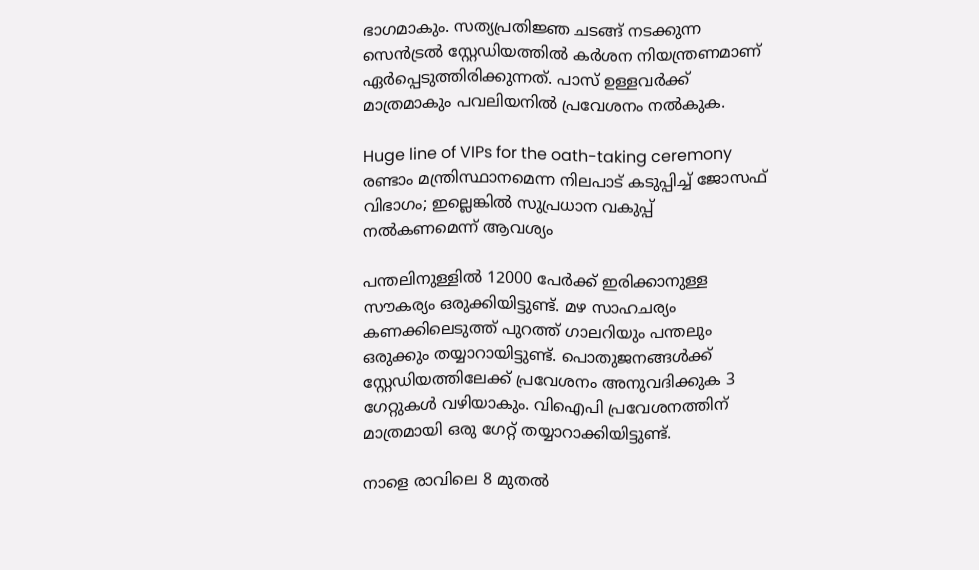ഭാഗമാകും. സത്യപ്രതിജ്ഞ ചടങ്ങ് നടക്കുന്ന സെൻട്രൽ സ്റ്റേഡിയത്തിൽ കർശന നിയന്ത്രണമാണ് ഏർപ്പെടുത്തിരിക്കുന്നത്. പാസ് ഉള്ളവർക്ക് മാത്രമാകും പവലിയനിൽ പ്രവേശനം നൽകുക.

Huge line of VIPs for the oath-taking ceremony
രണ്ടാം മന്ത്രിസ്ഥാനമെന്ന നിലപാട് കടുപ്പിച്ച് ജോസഫ് വിഭാഗം; ഇല്ലെങ്കിൽ സുപ്രധാന വകുപ്പ് നൽകണമെന്ന് ആവശ്യം

പന്തലിനുള്ളിൽ 12000 പേർക്ക് ഇരിക്കാനുള്ള സൗകര്യം ഒരുക്കിയിട്ടുണ്ട്. മഴ സാഹചര്യം കണക്കിലെടുത്ത് പുറത്ത് ഗാലറിയും പന്തലും ഒരുക്കും തയ്യാറായിട്ടുണ്ട്. പൊതുജനങ്ങൾക്ക് സ്റ്റേഡിയത്തിലേക്ക് പ്രവേശനം അനുവദിക്കുക 3 ഗേറ്റുകൾ വഴിയാകും. വിഐപി പ്രവേശനത്തിന് മാത്രമായി ഒരു ഗേറ്റ് തയ്യാറാക്കിയിട്ടുണ്ട്.

നാളെ രാവിലെ 8 മുതൽ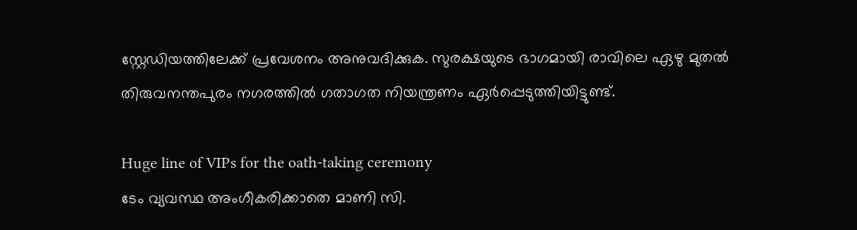സ്റ്റേഡിയത്തിലേക്ക് പ്രവേശനം അനുവദിക്കുക. സുരക്ഷയുടെ ഭാഗമായി രാവിലെ ഏഴു മുതൽ തിരുവനന്തപുരം നഗരത്തിൽ ഗതാഗത നിയന്ത്രണം ഏർപ്പെടുത്തിയിട്ടുണ്ട്.

Huge line of VIPs for the oath-taking ceremony
ടേം വ്യവസ്ഥ അംഗീകരിക്കാതെ മാണി സി.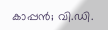കാപ്പൻ; വി.ഡി.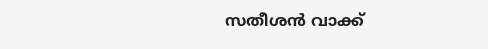സതീശൻ വാക്ക്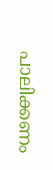പാലിക്കണം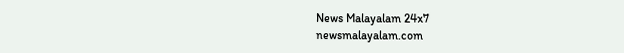News Malayalam 24x7
newsmalayalam.com